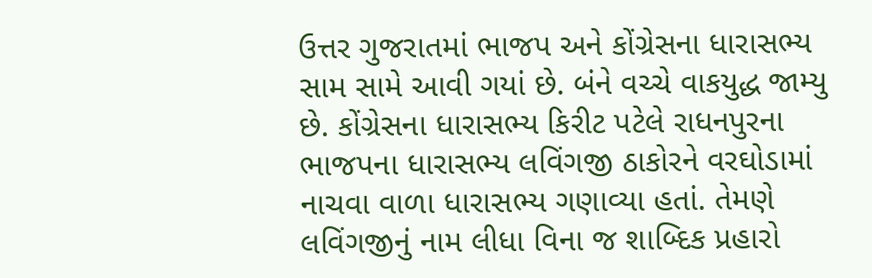ઉત્તર ગુજરાતમાં ભાજપ અને કોંગ્રેસના ધારાસભ્ય સામ સામે આવી ગયાં છે. બંને વચ્ચે વાકયુદ્ધ જામ્યુ છે. કોંગ્રેસના ધારાસભ્ય કિરીટ પટેલે રાધનપુરના ભાજપના ધારાસભ્ય લવિંગજી ઠાકોરને વરઘોડામાં નાચવા વાળા ધારાસભ્ય ગણાવ્યા હતાં. તેમણે લવિંગજીનું નામ લીધા વિના જ શાબ્દિક પ્રહારો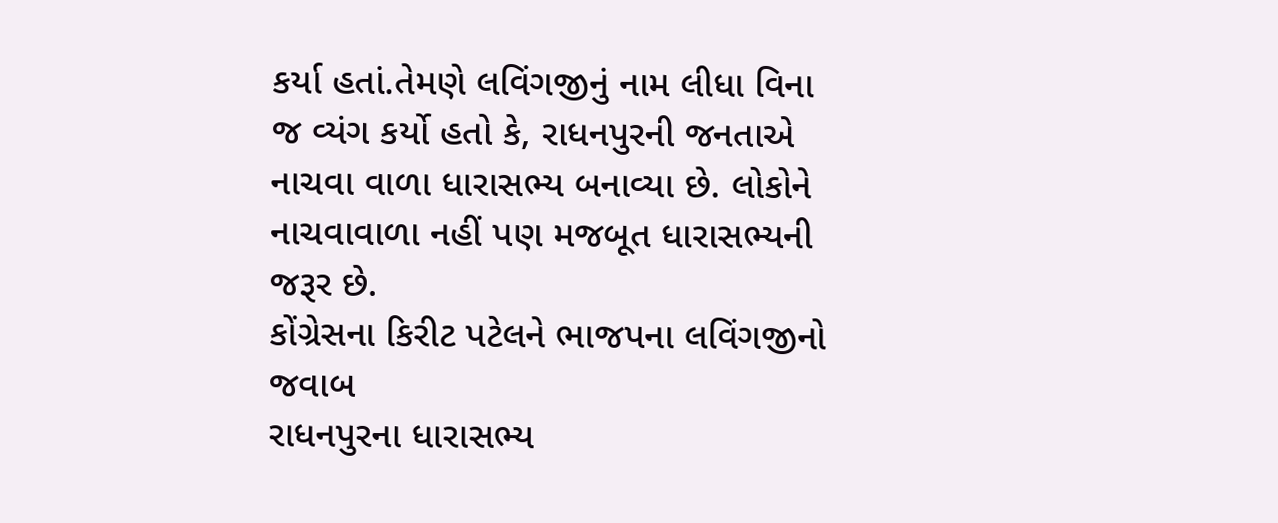કર્યા હતાં.તેમણે લવિંગજીનું નામ લીધા વિના જ વ્યંગ કર્યો હતો કે, રાધનપુરની જનતાએ નાચવા વાળા ધારાસભ્ય બનાવ્યા છે. લોકોને નાચવાવાળા નહીં પણ મજબૂત ધારાસભ્યની જરૂર છે.
કોંગ્રેસના કિરીટ પટેલને ભાજપના લવિંગજીનો જવાબ
રાધનપુરના ધારાસભ્ય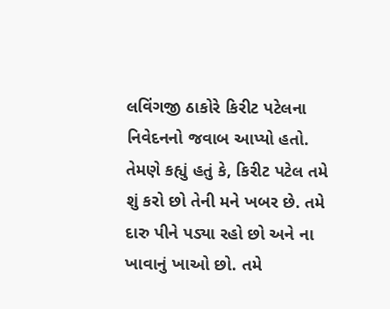લવિંગજી ઠાકોરે કિરીટ પટેલના નિવેદનનો જવાબ આપ્યો હતો. તેમણે કહ્યું હતું કે, કિરીટ પટેલ તમે શું કરો છો તેની મને ખબર છે. તમે દારુ પીને પડ્યા રહો છો અને ના ખાવાનું ખાઓ છો. તમે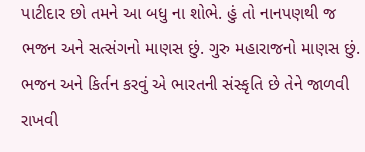પાટીદાર છો તમને આ બધુ ના શોભે. હું તો નાનપણથી જ ભજન અને સત્સંગનો માણસ છું. ગુરુ મહારાજનો માણસ છું. ભજન અને કિર્તન કરવું એ ભારતની સંસ્કૃતિ છે તેને જાળવી રાખવી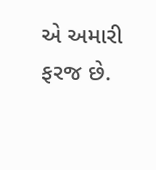એ અમારી ફરજ છે.